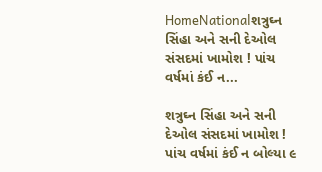HomeNationalશત્રુઘ્ન સિંહા અને સની દેઓલ સંસદમાં ખામોશ ! પાંચ વર્ષમાં કંઈ ન...

શત્રુઘ્ન સિંહા અને સની દેઓલ સંસદમાં ખામોશ ! પાંચ વર્ષમાં કંઈ ન બોલ્યા ૯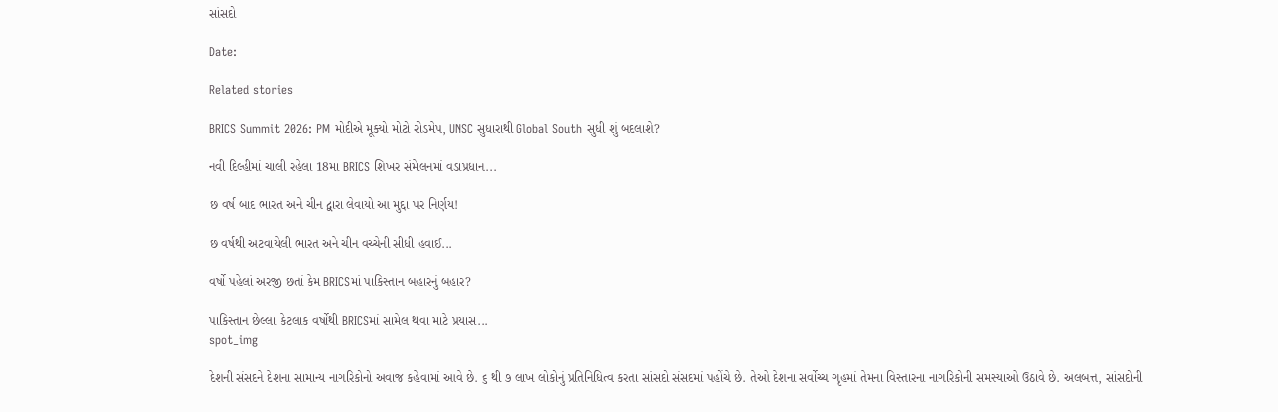સાંસદો

Date:

Related stories

BRICS Summit 2026: PM મોદીએ મૂક્યો મોટો રોડમેપ, UNSC સુધારાથી Global South સુધી શું બદલાશે?

નવી દિલ્હીમાં ચાલી રહેલા 18મા BRICS શિખર સંમેલનમાં વડાપ્રધાન...

છ વર્ષ બાદ ભારત અને ચીન દ્વારા લેવાયો આ મુદ્દા પર નિર્ણય!

છ વર્ષથી અટવાયેલી ભારત અને ચીન વચ્ચેની સીધી હવાઈ...

વર્ષો પહેલાં અરજી છતાં કેમ BRICSમાં પાકિસ્તાન બહારનું બહાર?

પાકિસ્તાન છેલ્લા કેટલાક વર્ષોથી BRICSમાં સામેલ થવા માટે પ્રયાસ...
spot_img

દેશની સંસદને દેશના સામાન્ય નાગરિકોનો અવાજ કહેવામાં આવે છે. ૬ થી ૭ લાખ લોકોનું પ્રતિનિધિત્વ કરતા સાંસદો સંસદમાં પહોંચે છે. તેઓ દેશના સર્વોચ્ચ ગૃહમાં તેમના વિસ્તારના નાગરિકોની સમસ્યાઓ ઉઠાવે છે. અલબત્ત, સાંસદોની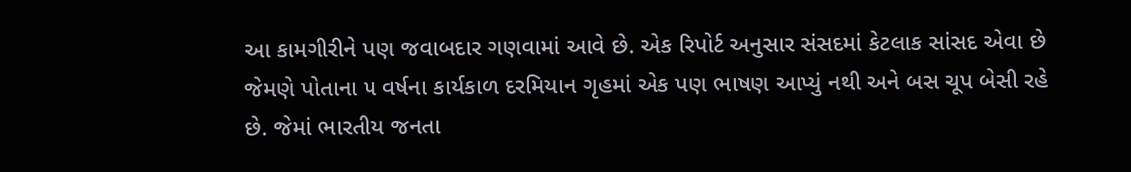આ કામગીરીને પણ જવાબદાર ગણવામાં આવે છે. એક રિપોર્ટ અનુસાર સંસદમાં કેટલાક સાંસદ એવા છે જેમણે પોતાના ૫ વર્ષના કાર્યકાળ દરમિયાન ગૃહમાં એક પણ ભાષણ આપ્યું નથી અને બસ ચૂપ બેસી રહે છે. જેમાં ભારતીય જનતા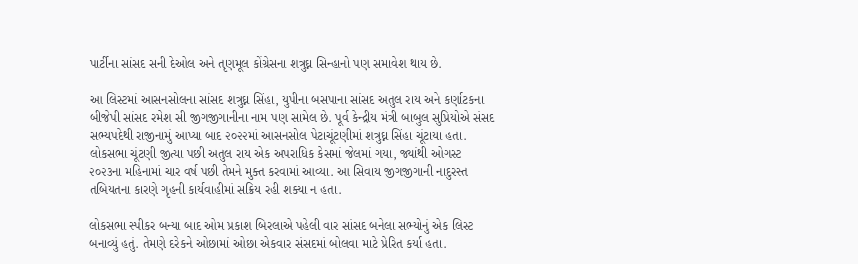પાર્ટીના સાંસદ સની દેઓલ અને તૃણમૂલ કોંગ્રેસના શત્રુઘ્ન સિન્હાનો પણ સમાવેશ થાય છે.

આ લિસ્ટમાં આસનસોલના સાંસદ શત્રુઘ્ન સિંહા, યુપીના બસપાના સાંસદ અતુલ રાય અને કર્ણાટકના બીજેપી સાંસદ રમેશ સી જીગજીગાનીના નામ પણ સામેલ છે. પૂર્વ કેન્દ્રીય મંત્રી બાબુલ સુપ્રિયોએ સંસદ સભ્યપદેથી રાજીનામું આપ્યા બાદ ૨૦૨૨માં આસનસોલ પેટાચૂંટણીમાં શત્રુઘ્ન સિંહા ચૂંટાયા હતા. લોકસભા ચૂંટણી જીત્યા પછી અતુલ રાય એક અપરાધિક કેસમાં જેલમાં ગયા, જ્યાંથી ઓગસ્ટ ૨૦૨૩ના મહિનામાં ચાર વર્ષ પછી તેમને મુક્ત કરવામાં આવ્યા. આ સિવાય જીગજીગાની નાદુરસ્ત તબિયતના કારણે ગૃહની કાર્યવાહીમાં સક્રિય રહી શક્યા ન હતા.

લોકસભા સ્પીકર બન્યા બાદ ઓમ પ્રકાશ બિરલાએ પહેલી વાર સાંસદ બનેલા સભ્યોનું એક લિસ્ટ બનાવ્યું હતું. તેમણે દરેકને ઓછામાં ઓછા એકવાર સંસદમાં બોલવા માટે પ્રેરિત કર્યા હતા.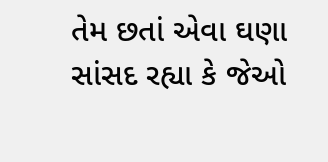તેમ છતાં એવા ઘણા સાંસદ રહ્યા કે જેઓ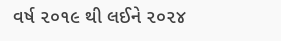વર્ષ ૨૦૧૯ થી લઈને ૨૦૨૪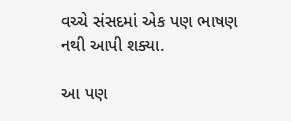વચ્ચે સંસદમાં એક પણ ભાષણ નથી આપી શક્યા.

આ પણ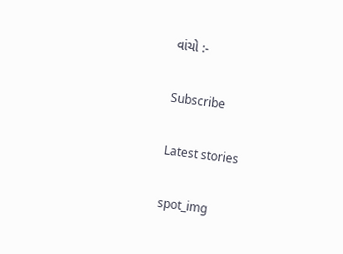વાંચો :-

Subscribe

Latest stories

spot_img